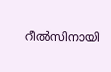റീല്‍സിനായി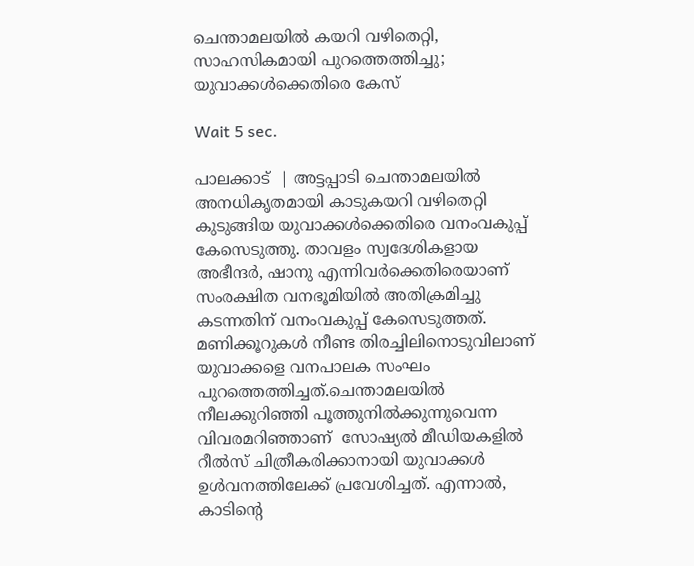ചെന്താമലയില്‍ കയറി വഴിതെറ്റി, സാഹസികമായി പുറത്തെത്തിച്ചു; യുവാക്കള്‍ക്കെതിരെ കേസ്

Wait 5 sec.

പാലക്കാട്  | അട്ടപ്പാടി ചെന്താമലയില്‍ അനധികൃതമായി കാടുകയറി വഴിതെറ്റി കുടുങ്ങിയ യുവാക്കള്‍ക്കെതിരെ വനംവകുപ്പ് കേസെടുത്തു. താവളം സ്വദേശികളായ അഭീന്ദര്‍, ഷാനു എന്നിവര്‍ക്കെതിരെയാണ് സംരക്ഷിത വനഭൂമിയില്‍ അതിക്രമിച്ചു കടന്നതിന് വനംവകുപ്പ് കേസെടുത്തത്. മണിക്കൂറുകള്‍ നീണ്ട തിരച്ചിലിനൊടുവിലാണ് യുവാക്കളെ വനപാലക സംഘം പുറത്തെത്തിച്ചത്.ചെന്താമലയില്‍ നീലക്കുറിഞ്ഞി പൂത്തുനില്‍ക്കുന്നുവെന്ന വിവരമറിഞ്ഞാണ്  സോഷ്യല്‍ മീഡിയകളില്‍ റീല്‍സ് ചിത്രീകരിക്കാനായി യുവാക്കള്‍ ഉള്‍വനത്തിലേക്ക് പ്രവേശിച്ചത്. എന്നാല്‍, കാടിന്റെ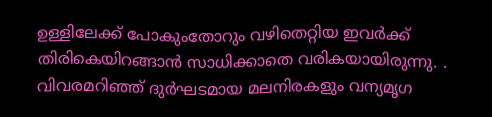ഉള്ളിലേക്ക് പോകുംതോറും വഴിതെറ്റിയ ഇവര്‍ക്ക് തിരികെയിറങ്ങാന്‍ സാധിക്കാതെ വരികയായിരുന്നു. . വിവരമറിഞ്ഞ് ദുര്‍ഘടമായ മലനിരകളും വന്യമൃഗ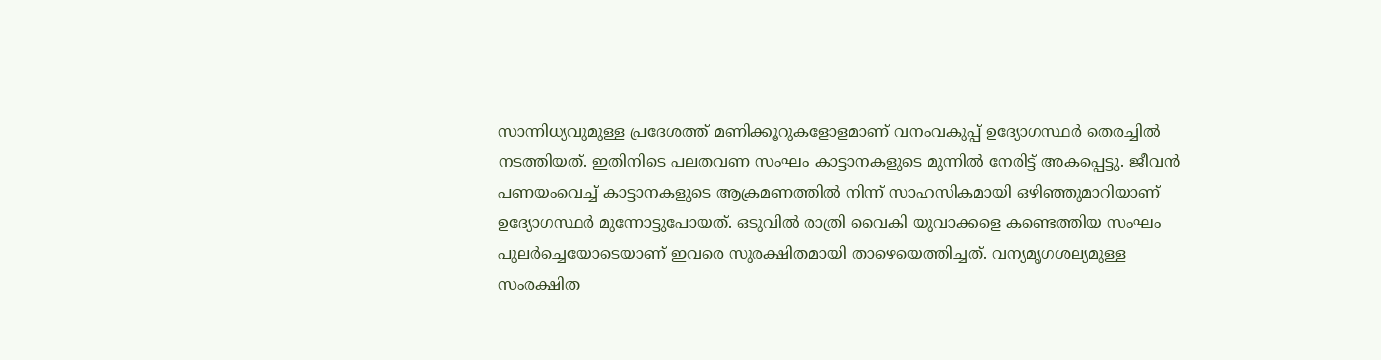സാന്നിധ്യവുമുള്ള പ്രദേശത്ത് മണിക്കൂറുകളോളമാണ് വനംവകുപ്പ് ഉദ്യോഗസ്ഥര്‍ തെരച്ചില്‍ നടത്തിയത്. ഇതിനിടെ പലതവണ സംഘം കാട്ടാനകളുടെ മുന്നില്‍ നേരിട്ട് അകപ്പെട്ടു. ജീവന്‍ പണയംവെച്ച് കാട്ടാനകളുടെ ആക്രമണത്തില്‍ നിന്ന് സാഹസികമായി ഒഴിഞ്ഞുമാറിയാണ് ഉദ്യോഗസ്ഥര്‍ മുന്നോട്ടുപോയത്. ഒടുവില്‍ രാത്രി വൈകി യുവാക്കളെ കണ്ടെത്തിയ സംഘം പുലര്‍ച്ചെയോടെയാണ് ഇവരെ സുരക്ഷിതമായി താഴെയെത്തിച്ചത്. വന്യമൃഗശല്യമുള്ള സംരക്ഷിത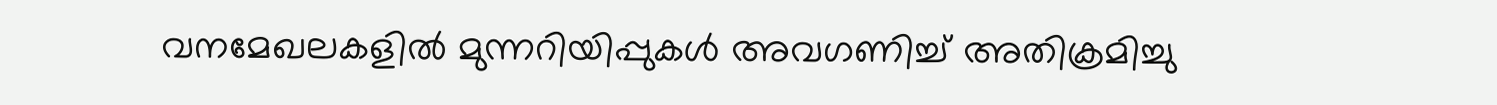വനമേഖലകളില്‍ മുന്നറിയിപ്പുകള്‍ അവഗണിച്ച് അതിക്രമിച്ചു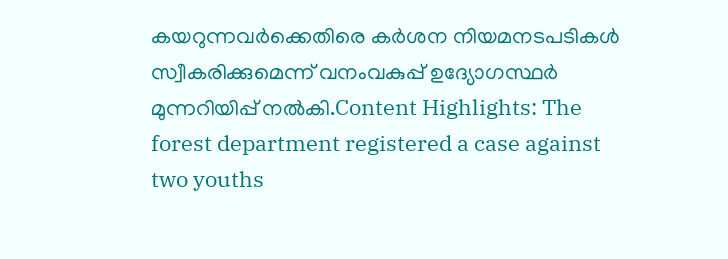കയറുന്നവര്‍ക്കെതിരെ കര്‍ശന നിയമനടപടികള്‍ സ്വീകരിക്കുമെന്ന് വനംവകുപ്പ് ഉദ്യോഗസ്ഥര്‍ മുന്നറിയിപ്പ് നല്‍കി.Content Highlights: The forest department registered a case against two youths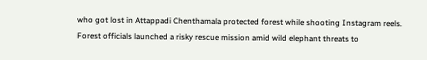who got lost in Attappadi Chenthamala protected forest while shooting Instagram reels. Forest officials launched a risky rescue mission amid wild elephant threats to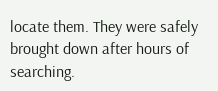locate them. They were safely brought down after hours of searching.